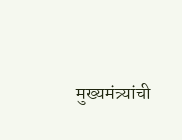मुख्यमंत्र्यांची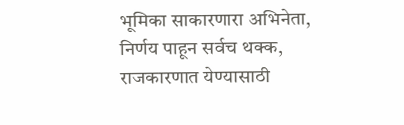भूमिका साकारणारा अभिनेता, निर्णय पाहून सर्वच थक्क, राजकारणात येण्यासाठी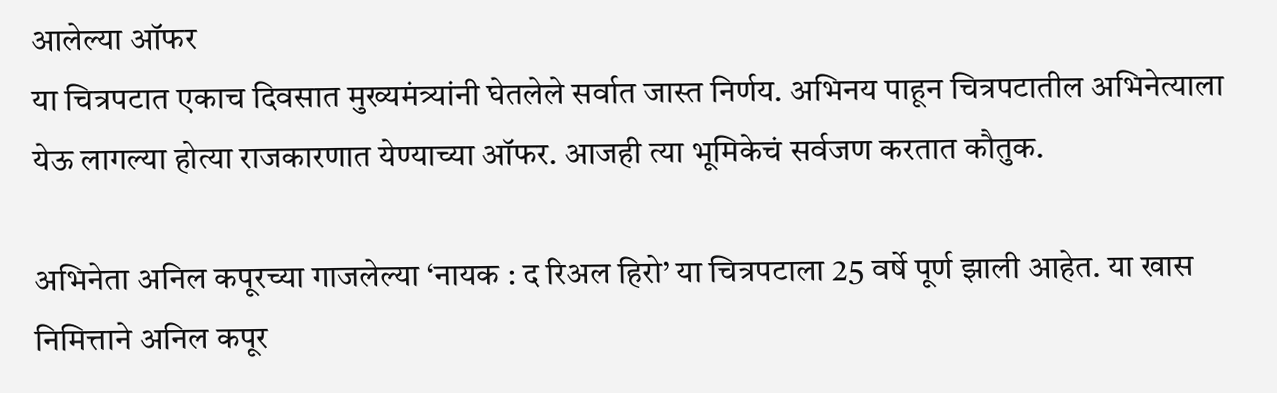आलेल्या ऑफर
या चित्रपटात एकाच दिवसात मुख्यमंत्र्यांनी घेतलेले सर्वात जास्त निर्णय. अभिनय पाहून चित्रपटातील अभिनेत्याला येऊ लागल्या होत्या राजकारणात येण्याच्या ऑफर. आजही त्या भूमिकेचं सर्वजण करतात कौतुक.

अभिनेता अनिल कपूरच्या गाजलेल्या ‘नायक : द रिअल हिरो’ या चित्रपटाला 25 वर्षे पूर्ण झाली आहेत. या खास निमित्ताने अनिल कपूर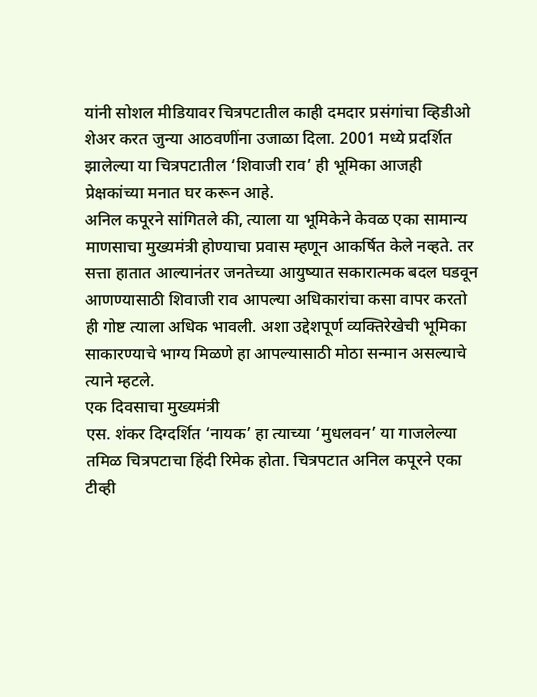यांनी सोशल मीडियावर चित्रपटातील काही दमदार प्रसंगांचा व्हिडीओ शेअर करत जुन्या आठवणींना उजाळा दिला. 2001 मध्ये प्रदर्शित झालेल्या या चित्रपटातील ‘शिवाजी राव’ ही भूमिका आजही प्रेक्षकांच्या मनात घर करून आहे.
अनिल कपूरने सांगितले की, त्याला या भूमिकेने केवळ एका सामान्य माणसाचा मुख्यमंत्री होण्याचा प्रवास म्हणून आकर्षित केले नव्हते. तर सत्ता हातात आल्यानंतर जनतेच्या आयुष्यात सकारात्मक बदल घडवून आणण्यासाठी शिवाजी राव आपल्या अधिकारांचा कसा वापर करतो ही गोष्ट त्याला अधिक भावली. अशा उद्देशपूर्ण व्यक्तिरेखेची भूमिका साकारण्याचे भाग्य मिळणे हा आपल्यासाठी मोठा सन्मान असल्याचे त्याने म्हटले.
एक दिवसाचा मुख्यमंत्री
एस. शंकर दिग्दर्शित ‘नायक’ हा त्याच्या ‘मुधलवन’ या गाजलेल्या तमिळ चित्रपटाचा हिंदी रिमेक होता. चित्रपटात अनिल कपूरने एका टीव्ही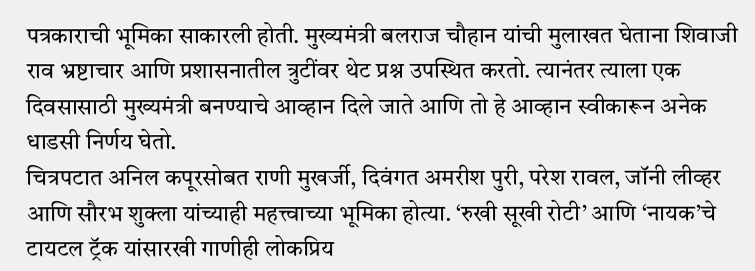पत्रकाराची भूमिका साकारली होती. मुख्यमंत्री बलराज चौहान यांची मुलाखत घेताना शिवाजी राव भ्रष्टाचार आणि प्रशासनातील त्रुटींवर थेट प्रश्न उपस्थित करतो. त्यानंतर त्याला एक दिवसासाठी मुख्यमंत्री बनण्याचे आव्हान दिले जाते आणि तो हे आव्हान स्वीकारून अनेक धाडसी निर्णय घेतो.
चित्रपटात अनिल कपूरसोबत राणी मुखर्जी, दिवंगत अमरीश पुरी, परेश रावल, जॉनी लीव्हर आणि सौरभ शुक्ला यांच्याही महत्त्वाच्या भूमिका होत्या. ‘रुखी सूखी रोटी’ आणि ‘नायक’चे टायटल ट्रॅक यांसारखी गाणीही लोकप्रिय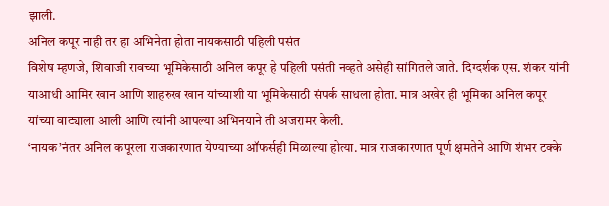झाली.
अनिल कपूर नाही तर हा अभिनेता होता नायकसाठी पहिली पसंत
विशेष म्हणजे, शिवाजी रावच्या भूमिकेसाठी अनिल कपूर हे पहिली पसंती नव्हते असेही सांगितले जाते. दिग्दर्शक एस. शंकर यांनी याआधी आमिर खान आणि शाहरुख खान यांच्याशी या भूमिकेसाठी संपर्क साधला होता. मात्र अखेर ही भूमिका अनिल कपूर यांच्या वाट्याला आली आणि त्यांनी आपल्या अभिनयाने ती अजरामर केली.
‘नायक’नंतर अनिल कपूरला राजकारणात येण्याच्या ऑफर्सही मिळाल्या होत्या. मात्र राजकारणात पूर्ण क्षमतेने आणि शंभर टक्के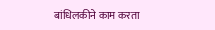बांधिलकीने काम करता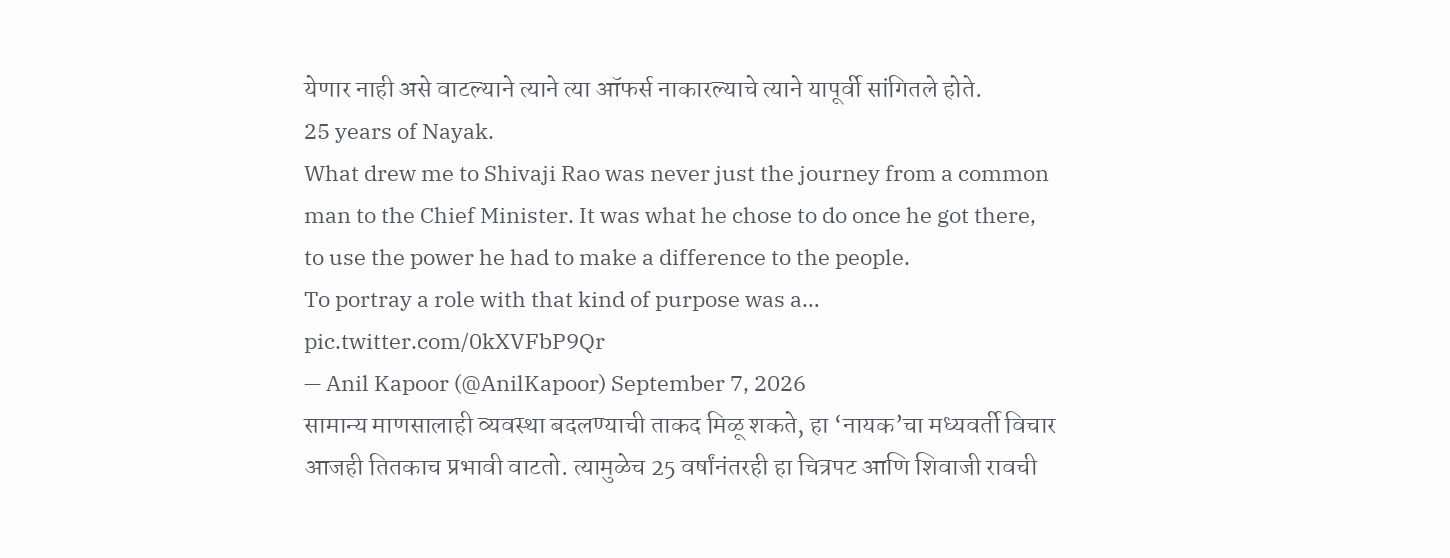येणार नाही असे वाटल्याने त्याने त्या ऑफर्स नाकारल्याचे त्याने यापूर्वी सांगितले होते.
25 years of Nayak.
What drew me to Shivaji Rao was never just the journey from a common man to the Chief Minister. It was what he chose to do once he got there, to use the power he had to make a difference to the people.
To portray a role with that kind of purpose was a… pic.twitter.com/0kXVFbP9Qr
— Anil Kapoor (@AnilKapoor) September 7, 2026
सामान्य माणसालाही व्यवस्था बदलण्याची ताकद मिळू शकते, हा ‘नायक’चा मध्यवर्ती विचार आजही तितकाच प्रभावी वाटतो. त्यामुळेच 25 वर्षांनंतरही हा चित्रपट आणि शिवाजी रावची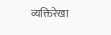व्यक्तिरेखा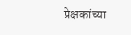प्रेक्षकांच्या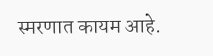स्मरणात कायम आहे.